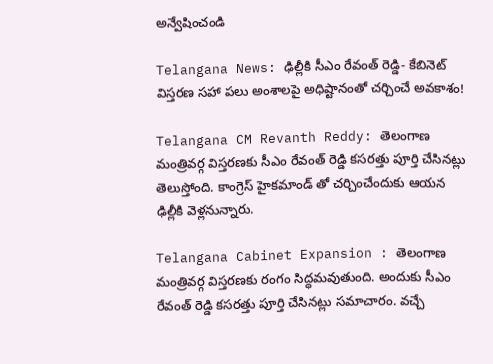అన్వేషించండి

Telangana News: ఢిల్లీకి సీఎం రేవంత్ రెడ్డి- కేబినెట్ విస్తరణ సహా పలు అంశాలపై అధిష్టానంతో చర్చించే అవకాశం!

Telangana CM Revanth Reddy: తెలంగాణ మంత్రివర్గ విస్తరణకు సీఎం రేవంత్ రెడ్డి కసరత్తు పూర్తి చేసినట్లు తెలుస్తోంది. కాంగ్రెస్ హైకమాండ్ తో చర్చించేందుకు ఆయన ఢిల్లీకి వెళ్లనున్నారు.

Telangana Cabinet Expansion : తెలంగాణ మంత్రివర్గ విస్తరణకు రంగం సిద్ధమవుతుంది. అందుకు సీఎం రేవంత్ రెడ్డి కసరత్తు పూర్తి చేసినట్లు సమాచారం. వచ్చే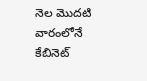నెల మొదటి వారంలోనే కేబినెట్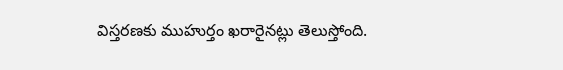విస్తరణకు ముహుర్తం ఖరారైనట్లు తెలుస్తోంది.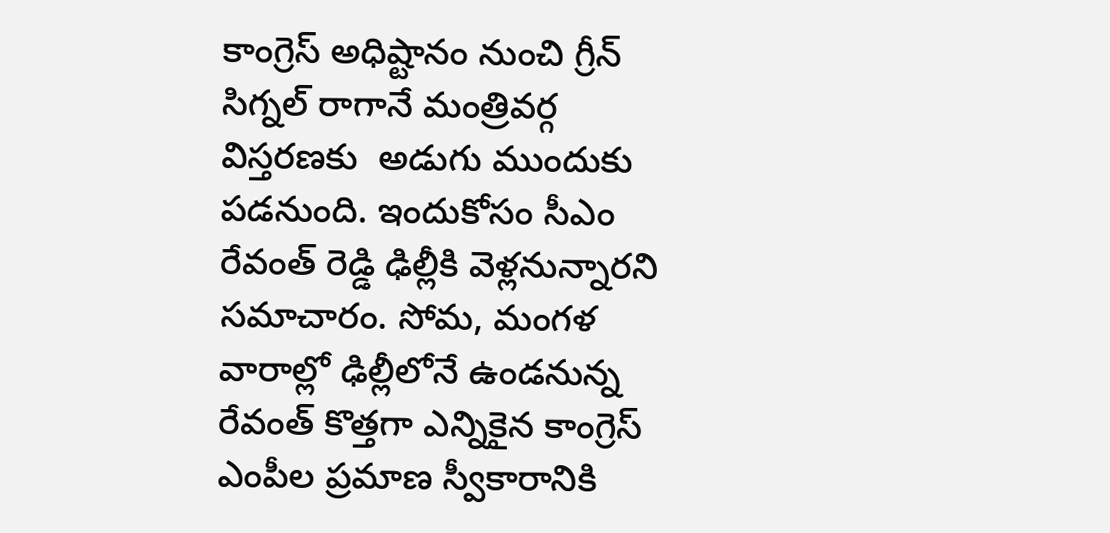కాంగ్రెస్ అధిష్టానం నుంచి గ్రీన్ సిగ్నల్ రాగానే మంత్రివర్గ విస్తరణకు  అడుగు ముందుకు పడనుంది. ఇందుకోసం సీఎం రేవంత్ రెడ్డి ఢిల్లీకి వెళ్లనున్నారని సమాచారం. సోమ, మంగళ వారాల్లో ఢిల్లీలోనే ఉండనున్న రేవంత్ కొత్తగా ఎన్నికైన కాంగ్రెస్ ఎంపీల ప్రమాణ స్వీకారానికి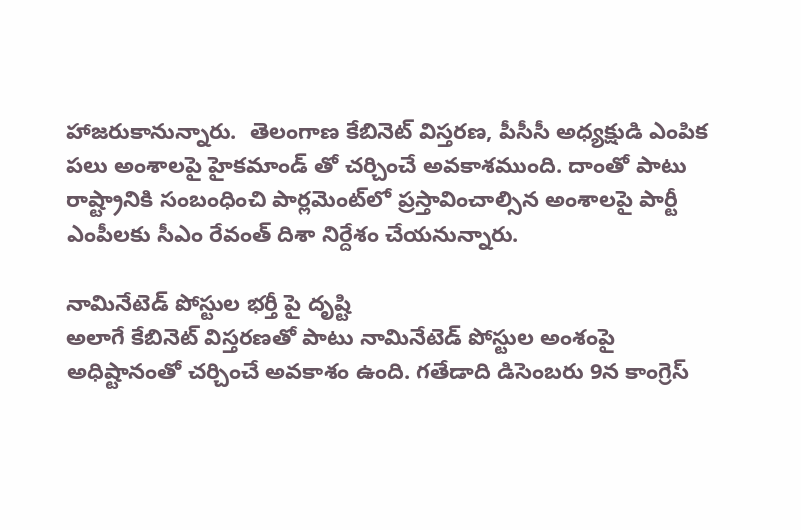హాజరుకానున్నారు.  తెలంగాణ కేబినెట్ విస్తరణ, పీసీసీ అధ్యక్షుడి ఎంపిక పలు అంశాలపై హైకమాండ్ తో చర్చించే అవకాశముంది. దాంతో పాటు రాష్ట్రానికి సంబంధించి పార్లమెంట్‌లో ప్రస్తావించాల్సిన అంశాలపై పార్టీ ఎంపీలకు సీఎం రేవంత్ దిశా నిర్దేశం చేయనున్నారు.

నామినేటెడ్ పోస్టుల భర్తీ పై దృష్టి
అలాగే కేబినెట్ విస్తరణతో పాటు నామినేటెడ్ పోస్టుల అంశంపై అధిష్టానంతో చర్చించే అవకాశం ఉంది. గతేడాది డిసెంబరు 9న కాంగ్రెస్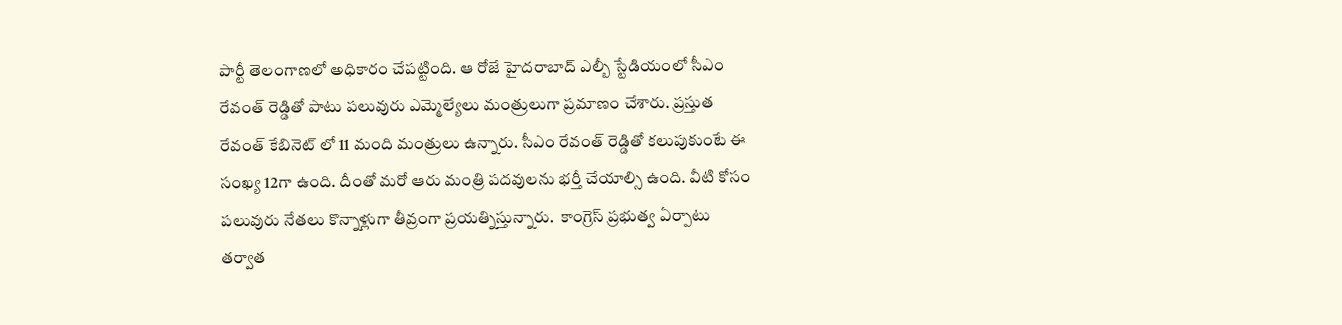పార్టీ తెలంగాణలో అధికారం చేపట్టింది. ఆ రోజే హైదరాబాద్ ఎల్బీ స్టేడియంలో సీఎం రేవంత్ రెడ్డితో పాటు పలువురు ఎమ్మెల్యేలు మంత్రులుగా ప్రమాణం చేశారు. ప్రస్తుత రేవంత్ కేబినెట్ లో 11 మంది మంత్రులు ఉన్నారు. సీఎం రేవంత్ రెడ్డితో కలుపుకుంటే ఈ సంఖ్య 12గా ఉంది. దీంతో మరో ఆరు మంత్రి పదవులను భర్తీ చేయాల్సి ఉంది. వీటి కోసం పలువురు నేతలు కొన్నాళ్లుగా తీవ్రంగా ప్రయత్నిస్తున్నారు.  కాంగ్రెస్ ప్రభుత్వ ఏర్పాటు తర్వాత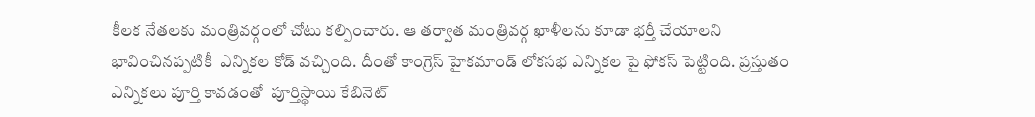కీలక నేతలకు మంత్రివర్గంలో చోటు కల్పించారు. ఆ తర్వాత మంత్రివర్గ ఖాళీలను కూడా భర్తీ చేయాలని భావించినప్పటికీ  ఎన్నికల కోడ్ వచ్చింది. దీంతో కాంగ్రెస్ హైకమాండ్ లోకసభ ఎన్నికల పై ఫోకస్ పెట్టింది. ప్రస్తుతం ఎన్నికలు పూర్తి కావడంతో  పూర్తిస్థాయి కేబినెట్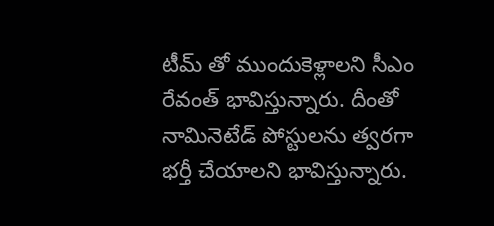టీమ్ తో ముందుకెళ్లాలని సీఎం రేవంత్ భావిస్తున్నారు. దీంతో నామినెటేడ్ పోస్టులను త్వరగా భర్తీ చేయాలని భావిస్తున్నారు.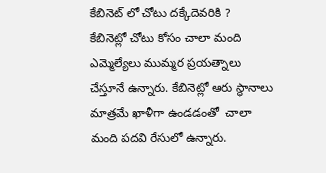కేబినెట్ లో చోటు దక్కేదెవరికి ?
కేబినెట్లో చోటు కోసం చాలా మంది ఎమ్మెల్యేలు ముమ్మర ప్రయత్నాలు చేస్తూనే ఉన్నారు. కేబినెట్లో ఆరు స్థానాలు మాత్రమే ఖాళీగా ఉండడంతో  చాలా మంది పదవి రేసులో ఉన్నారు.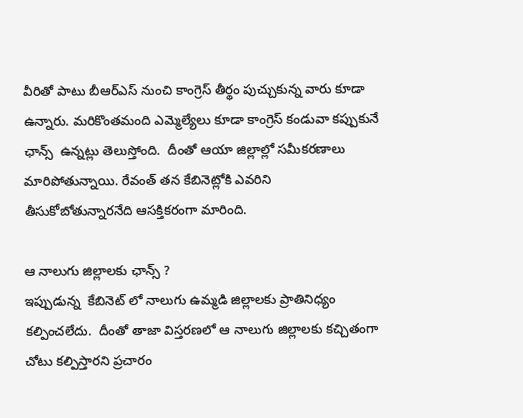వీరితో పాటు బీఆర్ఎస్ నుంచి కాంగ్రెస్ తీర్థం పుచ్చుకున్న వారు కూడా ఉన్నారు. మరికొంతమంది ఎమ్మెల్యేలు కూడా కాంగ్రెస్ కండువా కప్పుకునే ఛాన్స్  ఉన్నట్లు తెలుస్తోంది.  దీంతో ఆయా జిల్లాల్లో సమీకరణాలు మారిపోతున్నాయి. రేవంత్ తన కేబినెట్లోకి ఎవరిని తీసుకోబోతున్నారనేది ఆసక్తికరంగా మారింది.

ఆ నాలుగు జిల్లాలకు ఛాన్స్ ?
ఇప్పుడున్న  కేబినెట్ లో నాలుగు ఉమ్మడి జిల్లాలకు ప్రాతినిధ్యం కల్పించలేదు.  దీంతో తాజా విస్తరణలో ఆ నాలుగు జిల్లాలకు కచ్చితంగా చోటు కల్పిస్తారని ప్రచారం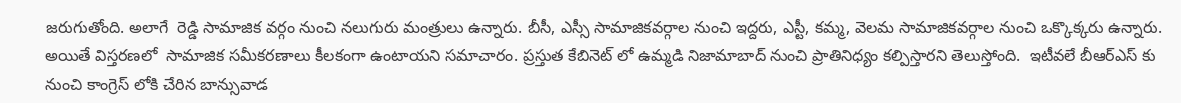జరుగుతోంది. అలాగే  రెడ్డి సామాజిక వర్గం నుంచి నలుగురు మంత్రులు ఉన్నారు. బీసీ, ఎస్సీ సామాజికవర్గాల నుంచి ఇద్దరు, ఎస్టీ, కమ్మ, వెలమ సామాజికవర్గాల నుంచి ఒక్కొక్కరు ఉన్నారు. అయితే విస్తరణలో  సామాజిక సమీకరణాలు కీలకంగా ఉంటాయని సమాచారం. ప్రస్తుత కేబినెట్ లో ఉమ్మడి నిజామాబాద్ నుంచి ప్రాతినిధ్యం కల్పిస్తారని తెలుస్తోంది.  ఇటీవలే బీఆర్ఎస్ కు నుంచి కాంగ్రెస్ లోకి చేరిన బాన్సువాడ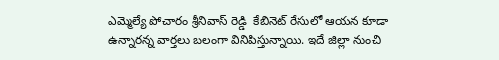ఎమ్మెల్యే పోచారం శ్రీనివాస్ రెడ్డి  కేబినెట్ రేసులో ఆయన కూడా ఉన్నారన్న వార్తలు బలంగా వినిపిస్తున్నాయి. ఇదే జిల్లా నుంచి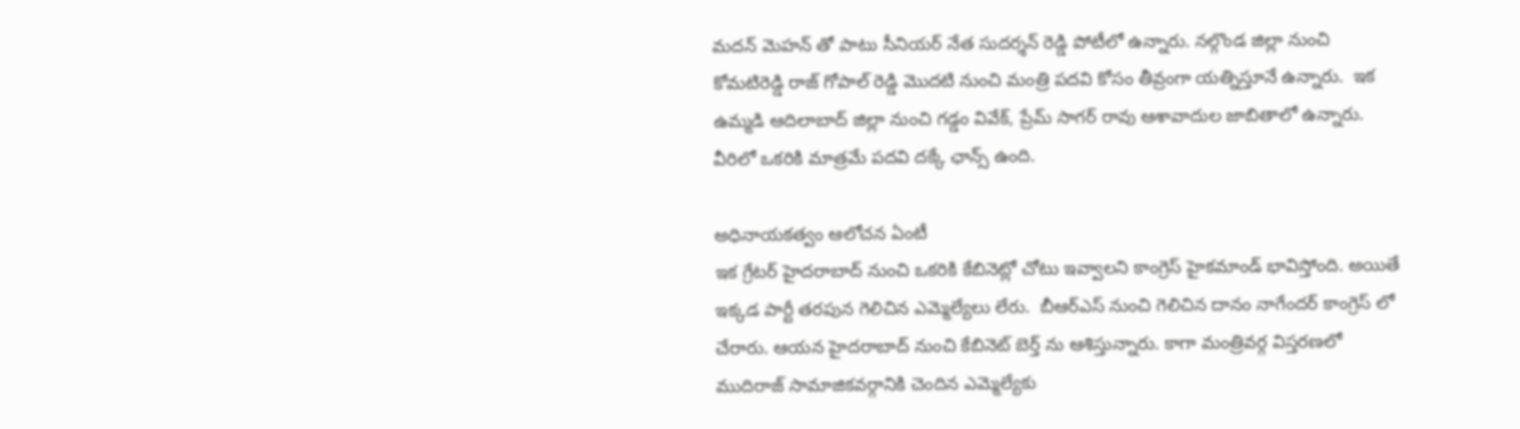మదన్ మెహన్ తో పాటు సీనియర్ నేత సుదర్శన్ రెడ్డి పోటీలో ఉన్నారు. నల్గొండ జిల్లా నుంచి కోమటిరెడ్డి రాజ్ గోపాల్ రెడ్డి మొదటి నుంచి మంత్రి పదవి కోసం తీవ్రంగా యత్నిస్తూనే ఉన్నారు.  ఇక ఉమ్మడి ఆదిలాబాద్ జిల్లా నుంచి గడ్డం వివేక్, ప్రేమ్ సాగర్ రావు ఆశావాదుల జాబితాలో ఉన్నారు. వీరిలో ఒకరికి మాత్రమే పదవి దక్కే ఛాన్స్ ఉంది.

అధినాయకత్వం ఆలోచన ఏంటీ
ఇక గ్రేటర్ హైదరాబాద్ నుంచి ఒకరికి కేబినెట్లో చోటు ఇవ్వాలని కాంగ్రెస్ హైకమాండ్ భావిస్తోంది. అయితే ఇక్కడ పార్టీ తరపున గెలిచిన ఎమ్మెల్యేలు లేరు.  బీఆర్ఎస్ నుంచి గెలిచిన దానం నాగేందర్ కాంగ్రెస్ లో చేరారు. ఆయన హైదరాబాద్ నుంచి కేబినెట్ బెర్త్ ను ఆశిస్తున్నారు. కాగా మంత్రివర్గ విస్తరణలో ముదిరాజ్ సామాజికవర్గానికి చెందిన ఎమ్మెల్యేకు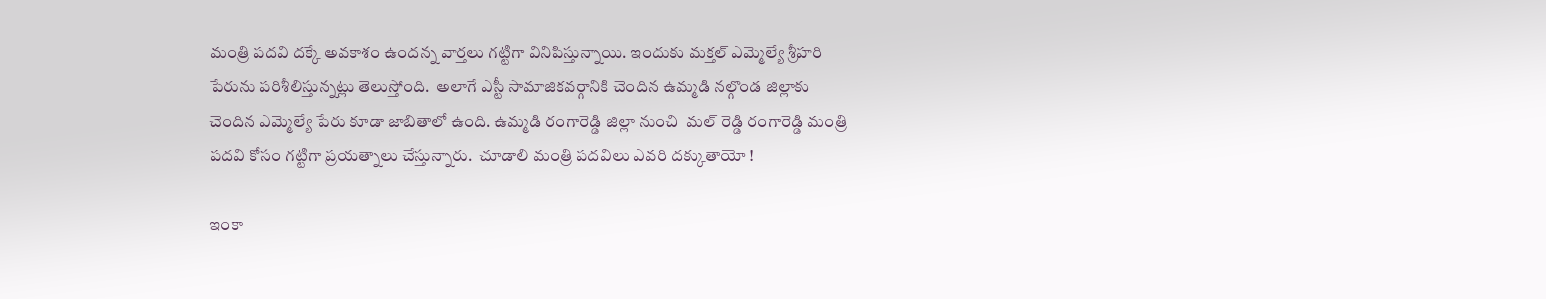మంత్రి పదవి దక్కే అవకాశం ఉందన్న వార్తలు గట్టిగా వినిపిస్తున్నాయి. ఇందుకు మక్తల్ ఎమ్మెల్యే శ్రీహరి పేరును పరిశీలిస్తున్నట్లు తెలుస్తోంది.  అలాగే ఎస్టీ సామాజికవర్గానికి చెందిన ఉమ్మడి నల్గొండ జిల్లాకు చెందిన ఎమ్మెల్యే పేరు కూడా జాబితాలో ఉంది. ఉమ్మడి రంగారెడ్డి జిల్లా నుంచి  మల్ రెడ్డి రంగారెడ్డి మంత్రి పదవి కోసం గట్టిగా ప్రయత్నాలు చేస్తున్నారు.  చూడాలి మంత్రి పదవిలు ఎవరి దక్కుతాయో !

ఇంకా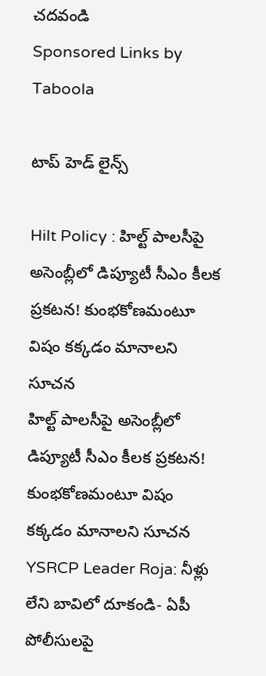చదవండి
Sponsored Links by Taboola

టాప్ హెడ్ లైన్స్

Hilt Policy : హిల్ట్ పాలసీపై అసెంబ్లీలో డిప్యూటీ సీఎం కీలక ప్రకటన! కుంభకోణమంటూ విషం కక్కడం మానాలని సూచన
హిల్ట్ పాలసీపై అసెంబ్లీలో డిప్యూటీ సీఎం కీలక ప్రకటన! కుంభకోణమంటూ విషం కక్కడం మానాలని సూచన
YSRCP Leader Roja: నీళ్లు లేని బావిలో దూకండి- ఏపీ పోలీసులపై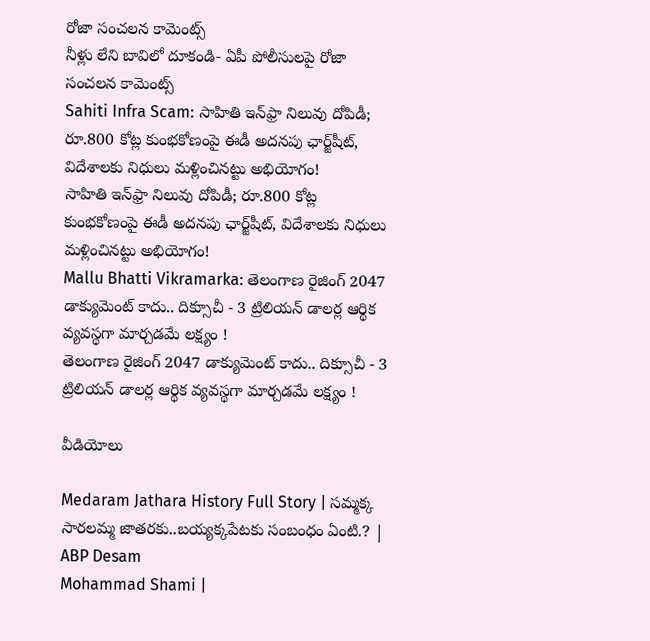రోజా సంచలన కామెంట్స్
నీళ్లు లేని బావిలో దూకండి- ఏపీ పోలీసులపై రోజా సంచలన కామెంట్స్
Sahiti Infra Scam: సాహితి ఇన్‌ఫ్రా నిలువు దోపిడీ; రూ.800 కోట్ల కుంభకోణంపై ఈడీ అదనపు ఛార్జ్‌షీట్‌, విదేశాలకు నిధులు మళ్లించినట్టు అభియోగం!
సాహితి ఇన్‌ఫ్రా నిలువు దోపిడీ; రూ.800 కోట్ల కుంభకోణంపై ఈడీ అదనపు ఛార్జ్‌షీట్‌, విదేశాలకు నిధులు మళ్లించినట్టు అభియోగం!
Mallu Bhatti Vikramarka: తెలంగాణ రైజింగ్ 2047 డాక్యుమెంట్ కాదు.. దిక్సూచీ - 3 ట్రిలియన్ డాలర్ల ఆర్థిక వ్యవస్థగా మార్చడమే లక్ష్యం !
తెలంగాణ రైజింగ్ 2047 డాక్యుమెంట్ కాదు.. దిక్సూచీ - 3 ట్రిలియన్ డాలర్ల ఆర్థిక వ్యవస్థగా మార్చడమే లక్ష్యం !

వీడియోలు

Medaram Jathara History Full Story | సమ్మక్క సారలమ్మ జాతరకు..బయ్యక్కపేటకు సంబంధం ఏంటి.? | ABP Desam
Mohammad Shami |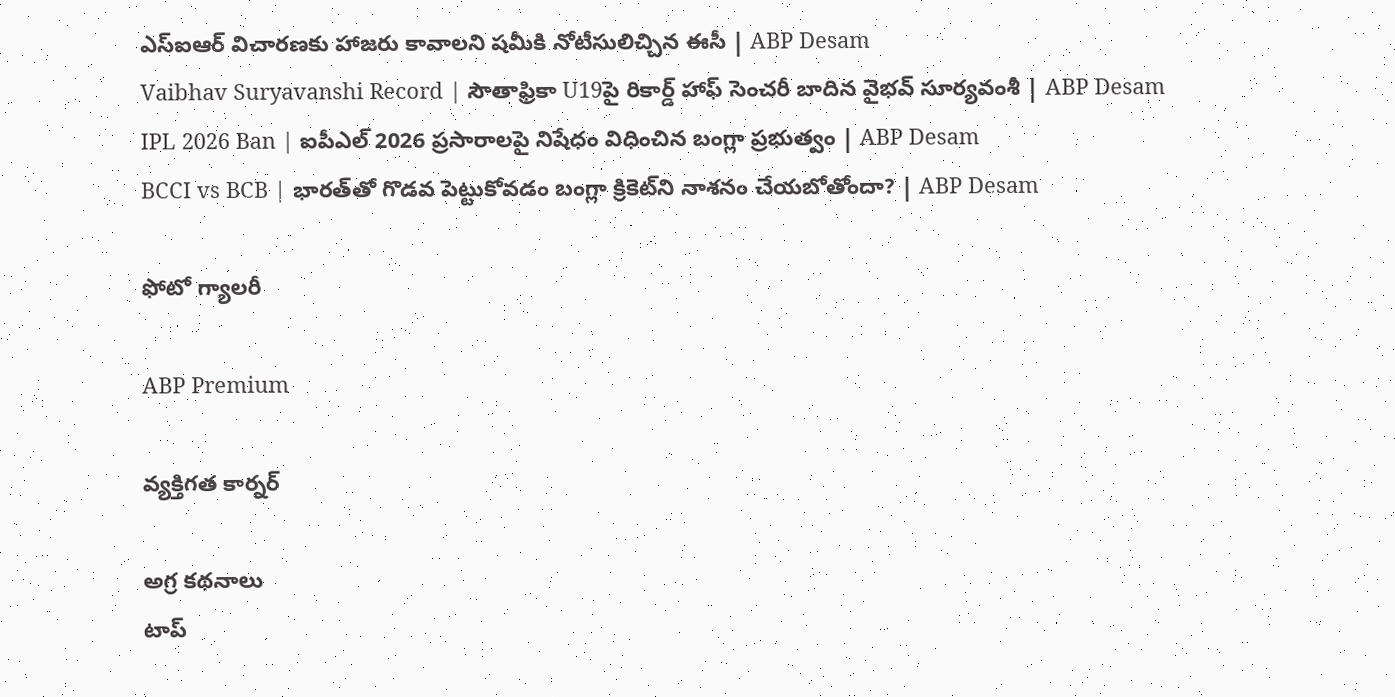ఎస్ఐఆర్ విచారణకు హాజరు కావాలని షమీకి నోటీసులిచ్చిన ఈసీ | ABP Desam
Vaibhav Suryavanshi Record | సౌతాఫ్రికా U19పై రికార్డ్ హాఫ్ సెంచరీ బాదిన వైభవ్ సూర్యవంశీ | ABP Desam
IPL 2026 Ban | ఐపీఎల్ 2026 ప్రసారాలపై నిషేధం విధించిన బంగ్లా ప్రభుత్వం | ABP Desam
BCCI vs BCB | భారత్‌తో గొడవ పెట్టుకోవడం బంగ్లా క్రికెట్‌ని నాశనం చేయబోతోందా? | ABP Desam

ఫోటో గ్యాలరీ

ABP Premium

వ్యక్తిగత కార్నర్

అగ్ర కథనాలు
టాప్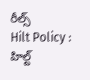రీల్స్
Hilt Policy : హిల్ట్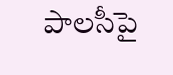పాలసీపై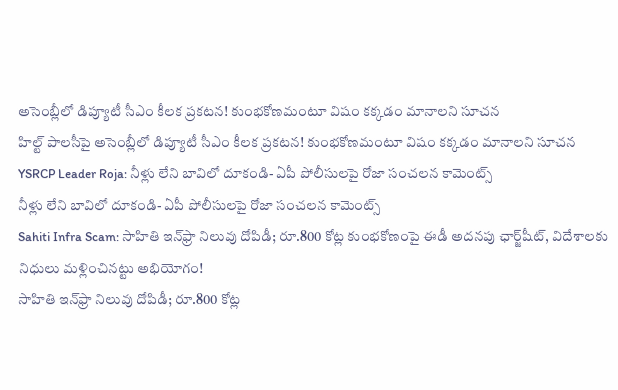అసెంబ్లీలో డిప్యూటీ సీఎం కీలక ప్రకటన! కుంభకోణమంటూ విషం కక్కడం మానాలని సూచన
హిల్ట్ పాలసీపై అసెంబ్లీలో డిప్యూటీ సీఎం కీలక ప్రకటన! కుంభకోణమంటూ విషం కక్కడం మానాలని సూచన
YSRCP Leader Roja: నీళ్లు లేని బావిలో దూకండి- ఏపీ పోలీసులపై రోజా సంచలన కామెంట్స్
నీళ్లు లేని బావిలో దూకండి- ఏపీ పోలీసులపై రోజా సంచలన కామెంట్స్
Sahiti Infra Scam: సాహితి ఇన్‌ఫ్రా నిలువు దోపిడీ; రూ.800 కోట్ల కుంభకోణంపై ఈడీ అదనపు ఛార్జ్‌షీట్‌, విదేశాలకు నిధులు మళ్లించినట్టు అభియోగం!
సాహితి ఇన్‌ఫ్రా నిలువు దోపిడీ; రూ.800 కోట్ల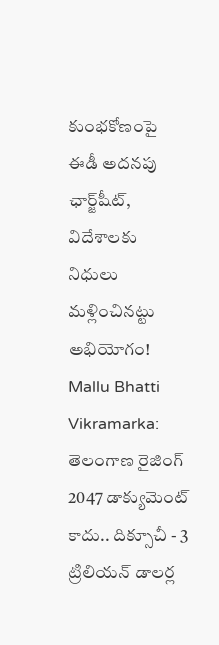కుంభకోణంపై ఈడీ అదనపు ఛార్జ్‌షీట్‌, విదేశాలకు నిధులు మళ్లించినట్టు అభియోగం!
Mallu Bhatti Vikramarka: తెలంగాణ రైజింగ్ 2047 డాక్యుమెంట్ కాదు.. దిక్సూచీ - 3 ట్రిలియన్ డాలర్ల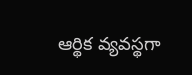ఆర్థిక వ్యవస్థగా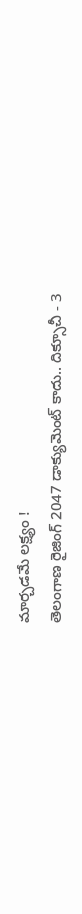మార్చడమే లక్ష్యం !
తెలంగాణ రైజింగ్ 2047 డాక్యుమెంట్ కాదు.. దిక్సూచీ - 3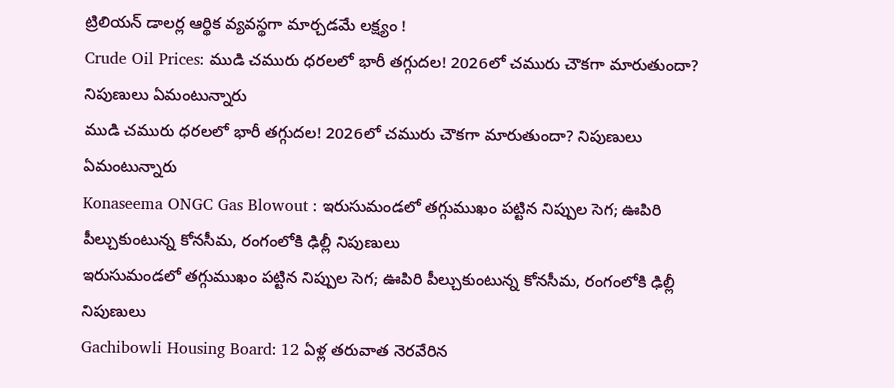ట్రిలియన్ డాలర్ల ఆర్థిక వ్యవస్థగా మార్చడమే లక్ష్యం !
Crude Oil Prices: ముడి చమురు ధరలలో భారీ తగ్గుదల! 2026లో చమురు చౌకగా మారుతుందా? నిపుణులు ఏమంటున్నారు
ముడి చమురు ధరలలో భారీ తగ్గుదల! 2026లో చమురు చౌకగా మారుతుందా? నిపుణులు ఏమంటున్నారు
Konaseema ONGC Gas Blowout : ఇరుసుమండలో తగ్గుముఖం పట్టిన నిప్పుల సెగ; ఊపిరి పీల్చుకుంటున్న కోనసీమ, రంగంలోకి ఢిల్లీ నిపుణులు
ఇరుసుమండలో తగ్గుముఖం పట్టిన నిప్పుల సెగ; ఊపిరి పీల్చుకుంటున్న కోనసీమ, రంగంలోకి ఢిల్లీ నిపుణులు
Gachibowli Housing Board: 12 ఏళ్ల తరువాత నెరవేరిన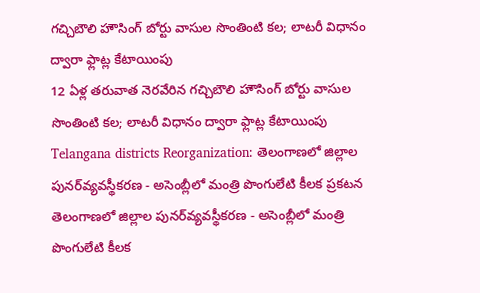గచ్చిబౌలి హౌసింగ్ బోర్టు వాసుల సొంతింటి కల; లాటరీ విధానం ద్వారా ఫ్లాట్ల కేటాయింపు
12 ఏళ్ల తరువాత నెరవేరిన గచ్చిబౌలి హౌసింగ్ బోర్టు వాసుల సొంతింటి కల; లాటరీ విధానం ద్వారా ఫ్లాట్ల కేటాయింపు
Telangana districts Reorganization: తెలంగాణలో జిల్లాల పునర్‌వ్యవస్థీకరణ - అసెంబ్లీలో మంత్రి పొంగులేటి కీలక ప్రకటన
తెలంగాణలో జిల్లాల పునర్‌వ్యవస్థీకరణ - అసెంబ్లీలో మంత్రి పొంగులేటి కీలక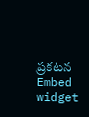ప్రకటన
Embed widget